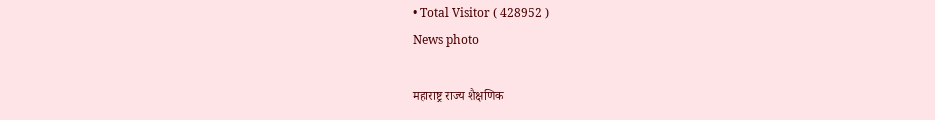• Total Visitor ( 428952 )
News photo

महाराष्ट्र राज्य शैक्षणिक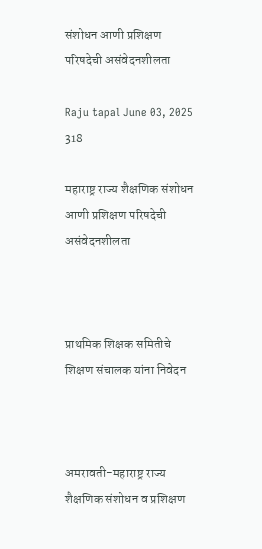संशोधन आणी प्रशिक्षण परिषदेची असंवेदनशीलता

Raju tapal June 03, 2025 318

महाराष्ट्र राज्य शैक्षणिक संशोधन आणी प्रशिक्षण परिषदेची असंवेदनशीलता



प्राथमिक शिक्षक समितीचे शिक्षण संचालक यांना निवेदन



अमरावती-महाराष्ट्र राज्य शैक्षणिक संशोधन व प्रशिक्षण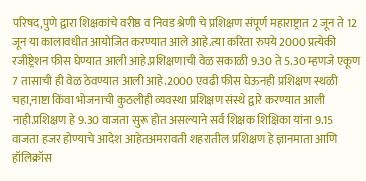परिषद,पुणे द्वारा शिक्षकांचे वरीष्ठ व निवड श्रेणी चे प्रशिक्षण संपूर्ण महाराष्ट्रात 2 जून ते 12 जून या कालावधीत आयोजित करण्यात आले आहे.त्या करिता रुपये 2000 प्रत्येकी रजीष्ट्रेशन फीस घेण्यात आली आहे.प्रशिक्षणाची वेळ सकाळी 9.30 ते 5.30 म्हणजे एकूण 7 तासाची ही वेळ ठेवण्यात आली आहे.2000 एवढी फीस घेऊनही प्रशिक्षण स्थळी चहा,नाष्टा किंवा भोजनाची कुठलीही व्यवस्था प्रशिक्षण संस्थे द्वारे करण्यात आली नाही.प्रशिक्षण हे 9.30 वाजता सुरू होत असल्याने सर्व शिक्षक शिक्षिका यांना 9.15 वाजता हजर होण्याचे आदेश आहेतअमरावती शहरातील प्रशिक्षण हे ज्ञानमाता आणि हॉलिक्रॉस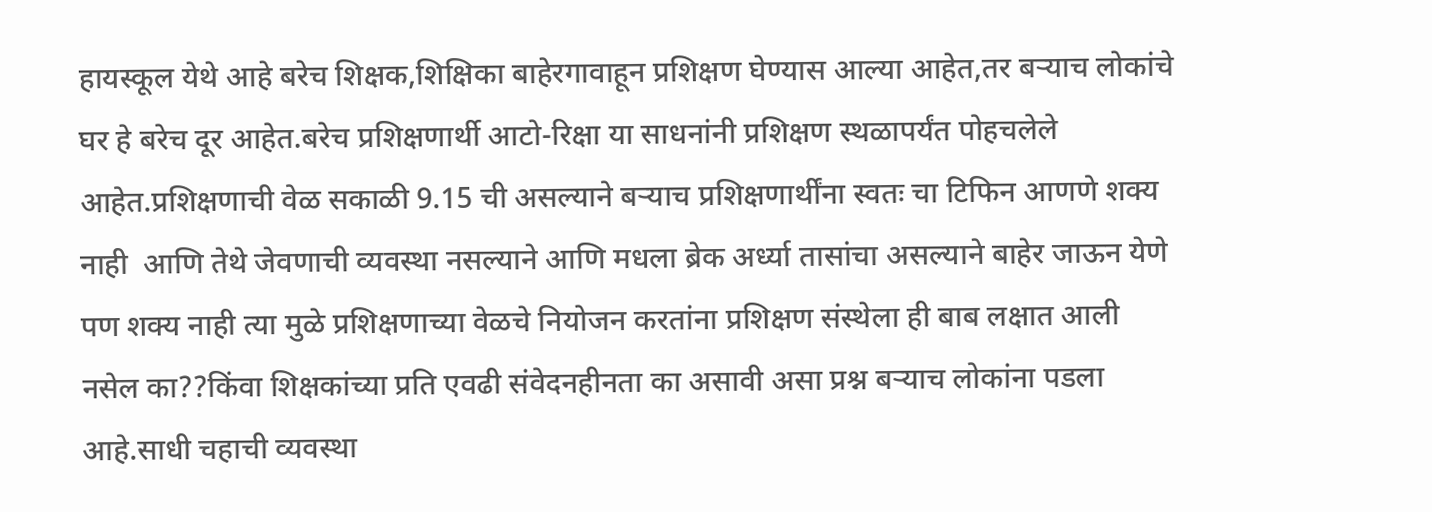हायस्कूल येथे आहे बरेच शिक्षक,शिक्षिका बाहेरगावाहून प्रशिक्षण घेण्यास आल्या आहेत,तर बऱ्याच लोकांचे घर हे बरेच दूर आहेत.बरेच प्रशिक्षणार्थी आटो-रिक्षा या साधनांनी प्रशिक्षण स्थळापर्यंत पोहचलेले आहेत.प्रशिक्षणाची वेळ सकाळी 9.15 ची असल्याने बऱ्याच प्रशिक्षणार्थींना स्वतः चा टिफिन आणणे शक्य नाही  आणि तेथे जेवणाची व्यवस्था नसल्याने आणि मधला ब्रेक अर्ध्या तासांचा असल्याने बाहेर जाऊन येणे पण शक्य नाही त्या मुळे प्रशिक्षणाच्या वेळचे नियोजन करतांना प्रशिक्षण संस्थेला ही बाब लक्षात आली नसेल का??किंवा शिक्षकांच्या प्रति एवढी संवेदनहीनता का असावी असा प्रश्न बऱ्याच लोकांना पडला आहे.साधी चहाची व्यवस्था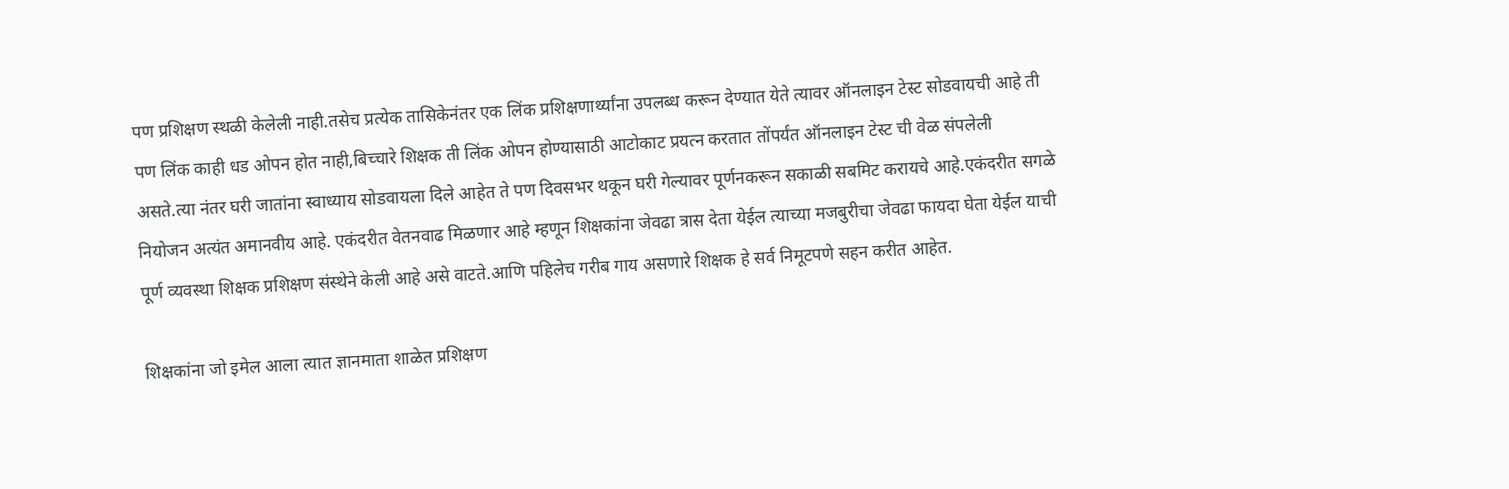पण प्रशिक्षण स्थळी केलेली नाही.तसेच प्रत्येक तासिकेनंतर एक लिंक प्रशिक्षणार्थ्यांना उपलब्ध करून देण्यात येते त्यावर ऑनलाइन टेस्ट सोडवायची आहे ती पण लिंक काही धड ओपन होत नाही,बिच्चारे शिक्षक ती लिंक ओपन होण्यासाठी आटोकाट प्रयत्न करतात तोंपर्यंत ऑनलाइन टेस्ट ची वेळ संपलेली असते.त्या नंतर घरी जातांना स्वाध्याय सोडवायला दिले आहेत ते पण दिवसभर थकून घरी गेल्यावर पूर्णनकरून सकाळी सबमिट करायचे आहे.एकंदरीत सगळे नियोजन अत्यंत अमानवीय आहे. एकंदरीत वेतनवाढ मिळणार आहे म्हणून शिक्षकांना जेवढा त्रास देता येईल त्याच्या मजबुरीचा जेवढा फायदा घेता येईल याची पूर्ण व्यवस्था शिक्षक प्रशिक्षण संस्थेने केली आहे असे वाटते.आणि पहिलेच गरीब गाय असणारे शिक्षक हे सर्व निमूटपणे सहन करीत आहेत.

शिक्षकांना जो इमेल आला त्यात ज्ञानमाता शाळेत प्रशिक्षण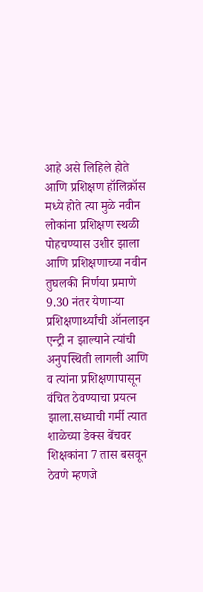आहे असे लिहिले होते आणि प्रशिक्षण हॉलिक्रॉस मध्ये होते त्या मुळे नवीन लोकांना प्रशिक्षण स्थळी पोहचण्यास उशीर झाला आणि प्रशिक्षणाच्या नवीन तुघलकी निर्णया प्रमाणे 9.30 नंतर येणाऱ्या प्रशिक्षणार्थ्यांची ऑनलाइन एन्ट्री न झाल्याने त्यांची अनुपस्थिती लागली आणि व त्यांना प्रशिक्षणापासून वंचित ठेवण्याचा प्रयत्न झाला.सध्याची गर्मी त्यात शाळेच्या डेक्स बेंचवर शिक्षकांना 7 तास बसवून ठेवणे म्हणजे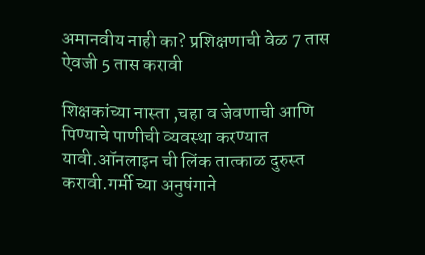अमानवीय नाही का? प्रशिक्षणाची वेळ 7 तास ऐवजी 5 तास करावी

शिक्षकांच्या नास्ता ,चहा व जेवणाची आणि पिण्याचे पाणीची व्यवस्था करण्यात यावी.ऑनलाइन ची लिंक तात्काळ दुरुस्त करावी.गर्मी च्या अनुषंगाने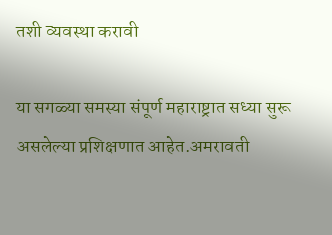तशी व्यवस्था करावी

या सगळ्या समस्या संपूर्ण महाराष्ट्रात सध्या सुरू असलेल्या प्रशिक्षणात आहेत.अमरावती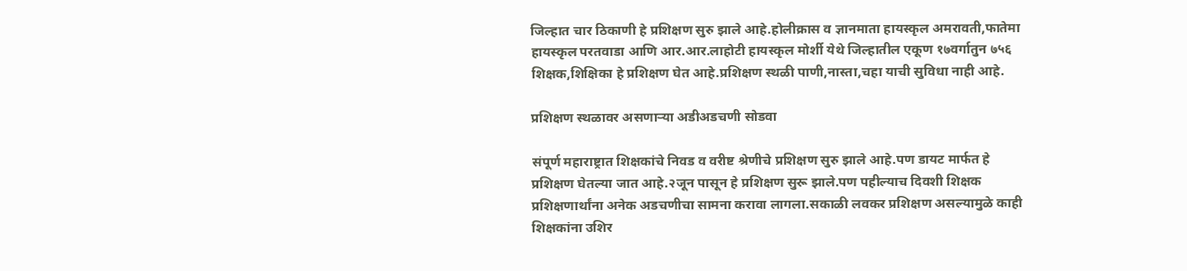जिल्हात चार ठिकाणी हे प्रशिक्षण सुरु झाले आहे.होलीक्रास व ज्ञानमाता हायस्कृल अमरावती,फातेमा हायस्कृल परतवाडा आणि आर.आर.लाहोटी हायस्कृल मोर्शी येथे जिल्हातील एकूण १७वर्गातुन ७५६ शिक्षक,शिक्षिका हे प्रशिक्षण घेत आहे.प्रशिक्षण स्थळी पाणी,नास्ता,चहा याची सुविधा नाही आहे.

प्रशिक्षण स्थळावर असणार्‍या अडीअडचणी सोडवा

संपूर्ण महाराष्ट्रात शिक्षकांचे निवड व वरीष्ट श्रेणीचे प्रशिक्षण सुरु झाले आहे.पण डायट मार्फत हे प्रशिक्षण घेतल्या जात आहे.२जून पासून हे प्रशिक्षण सुरू झाले.पण पहील्याच दिवशी शिक्षक प्रशिक्षणार्थांना अनेक अडचणीचा सामना करावा लागला.सकाळी लवकर प्रशिक्षण असल्यामुळे काही शिक्षकांना उशिर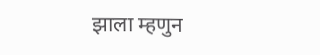झाला म्हणुन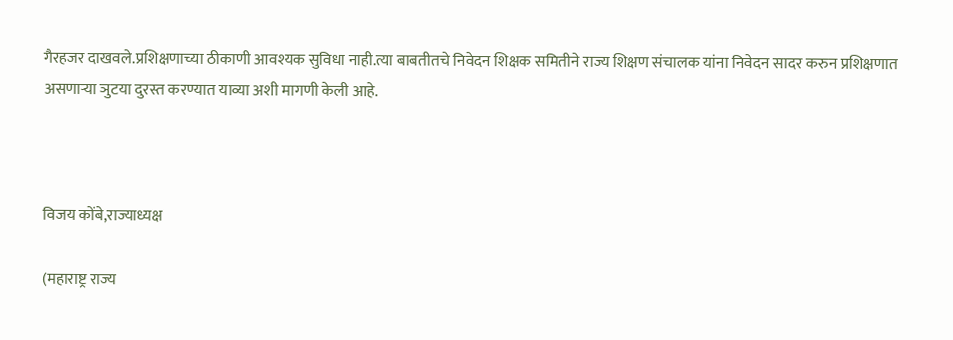गैरहजर दाखवले.प्रशिक्षणाच्या ठीकाणी आवश्यक सुविधा नाही.त्या बाबतीतचे निवेदन शिक्षक समितीने राज्य शिक्षण संचालक यांना निवेदन सादर करुन प्रशिक्षणात असणार्‍या ञुटया दुरस्त करण्यात याव्या अशी मागणी केली आहे.



विजय कोंबे,राज्याध्यक्ष

(महाराष्ट्र राज्य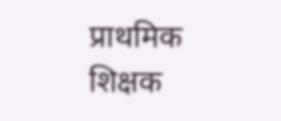प्राथमिक शिक्षक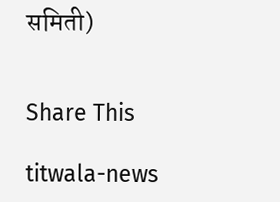समिती)


Share This

titwala-news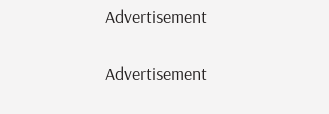Advertisement

Advertisement